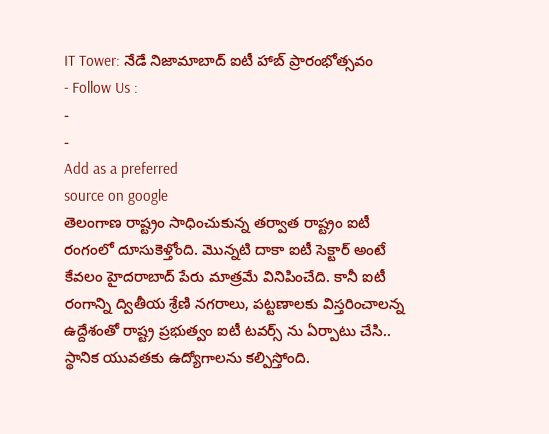IT Tower: నేడే నిజామాబాద్ ఐటీ హాబ్ ప్రారంభోత్సవం
- Follow Us :
-
-
Add as a preferred
source on google
తెలంగాణ రాష్ట్రం సాధించుకున్న తర్వాత రాష్ట్రం ఐటీ రంగంలో దూసుకెళ్తోంది. మొన్నటి దాకా ఐటీ సెక్టార్ అంటే కేవలం హైదరాబాద్ పేరు మాత్రమే వినిపించేది. కానీ ఐటీ రంగాన్ని ద్వితీయ శ్రేణి నగరాలు, పట్టణాలకు విస్తరించాలన్న ఉద్దేశంతో రాష్ట్ర ప్రభుత్వం ఐటీ టవర్స్ ను ఏర్పాటు చేసి.. స్థానిక యువతకు ఉద్యోగాలను కల్పిస్తోంది.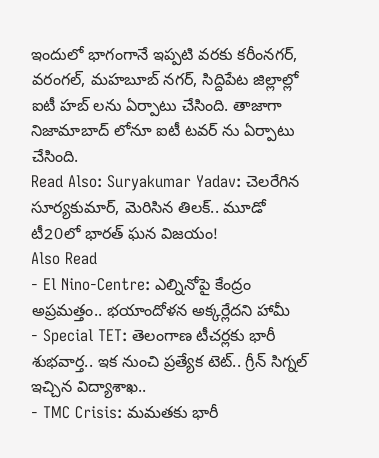ఇందులో భాగంగానే ఇప్పటి వరకు కరీంనగర్, వరంగల్, మహబూబ్ నగర్, సిద్దిపేట జిల్లాల్లో ఐటీ హబ్ లను ఏర్పాటు చేసింది. తాజాగా నిజామాబాద్ లోనూ ఐటీ టవర్ ను ఏర్పాటు చేసింది.
Read Also: Suryakumar Yadav: చెలరేగిన సూర్యకుమార్, మెరిసిన తిలక్.. మూడో టీ20లో భారత్ ఘన విజయం!
Also Read
- El Nino-Centre: ఎల్నినోపై కేంద్రం అప్రమత్తం.. భయాందోళన అక్కర్లేదని హామీ
- Special TET: తెలంగాణ టీచర్లకు భారీ శుభవార్త.. ఇక నుంచి ప్రత్యేక టెట్.. గ్రీన్ సిగ్నల్ ఇచ్చిన విద్యాశాఖ..
- TMC Crisis: మమతకు భారీ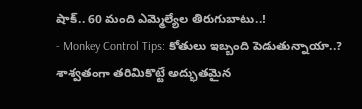షాక్.. 60 మంది ఎమ్మెల్యేల తిరుగుబాటు..!
- Monkey Control Tips: కోతులు ఇబ్బంది పెడుతున్నాయా..? శాశ్వతంగా తరిమికొట్టే అద్భుతమైన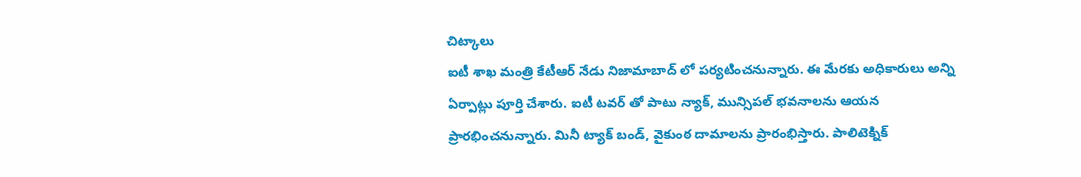చిట్కాలు
ఐటీ శాఖ మంత్రి కేటీఆర్ నేడు నిజామాబాద్ లో పర్యటించనున్నారు. ఈ మేరకు అధికారులు అన్ని ఏర్పాట్లు పూర్తి చేశారు. ఐటీ టవర్ తో పాటు న్యాక్, మున్సిపల్ భవనాలను ఆయన ప్రారభించనున్నారు. మినీ ట్యాక్ బండ్, వైకుంఠ దామాలను ప్రారంభిస్తారు. పాలిటెక్నిక్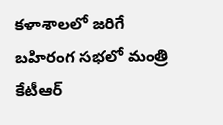కళాశాలలో జరిగే బహిరంగ సభలో మంత్రి కేటీఆర్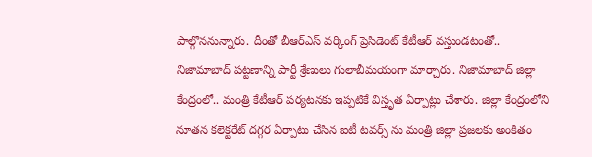పాల్గొననున్నారు. దీంతో బీఆర్ఎస్ వర్కింగ్ ప్రెసిడెంట్ కేటీఆర్ వస్తుండటంతో.. నిజామాబాద్ పట్టణాన్ని పార్టీ శ్రేణులు గులాబీమయంగా మార్చారు. నిజామాబాద్ జిల్లా కేంద్రంలో.. మంత్రి కేటీఆర్ పర్యటనకు ఇప్పటికే విస్తృత ఏర్పాట్లు చేశారు. జిల్లా కేంద్రంలోని నూతన కలెక్టరేట్ దగ్గర ఏర్పాటు చేసిన ఐటీ టవర్స్ ను మంత్రి జిల్లా ప్రజలకు అంకితం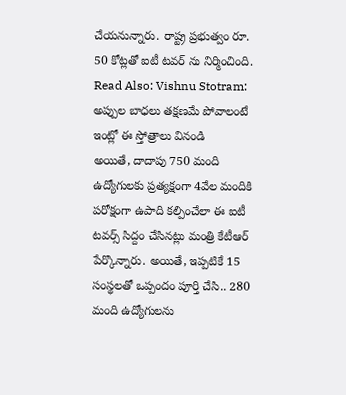చేయనున్నారు. రాష్ట్ర ప్రభుత్వం రూ. 50 కోట్లతో ఐటీ టవర్ ను నిర్మించింది.
Read Also: Vishnu Stotram: అప్పుల బాధలు తక్షణమే పోవాలంటే ఇంట్లో ఈ స్తోత్రాలు వినండి
అయితే, దాదాపు 750 మంది ఉద్యోగులకు ప్రత్యక్షంగా 4వేల మందికి పరోక్షంగా ఉపాది కల్పించేలా ఈ ఐటీ టవర్స్ సిద్దం చేసినట్లు మంత్రి కేటీఆర్ పేర్కొన్నారు. అయితే, ఇప్పటికే 15 సంస్థలతో ఒప్పందం పూర్తి చేసి.. 280 మంది ఉద్యోగులను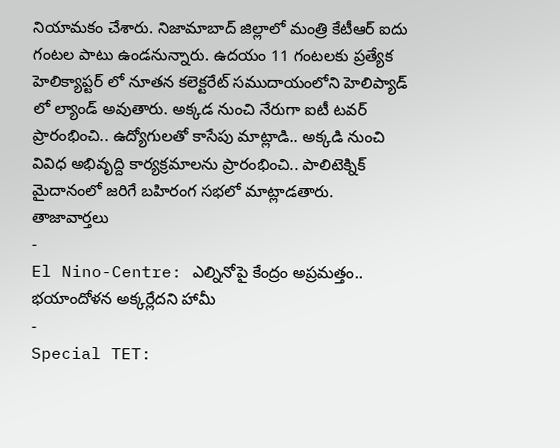నియామకం చేశారు. నిజామాబాద్ జిల్లాలో మంత్రి కేటీఆర్ ఐదు గంటల పాటు ఉండనున్నారు. ఉదయం 11 గంటలకు ప్రత్యేక హెలిక్యాప్టర్ లో నూతన కలెక్టరేట్ సముదాయంలోని హెలిప్యాడ్ లో ల్యాండ్ అవుతారు. అక్కడ నుంచి నేరుగా ఐటీ టవర్ ప్రారంభించి.. ఉద్యోగులతో కాసేపు మాట్లాడి.. అక్కడి నుంచి వివిధ అభివృద్ది కార్యక్రమాలను ప్రారంభించి.. పాలిటెక్నిక్ మైదానంలో జరిగే బహిరంగ సభలో మాట్లాడతారు.
తాజావార్తలు
-
El Nino-Centre: ఎల్నినోపై కేంద్రం అప్రమత్తం.. భయాందోళన అక్కర్లేదని హామీ
-
Special TET: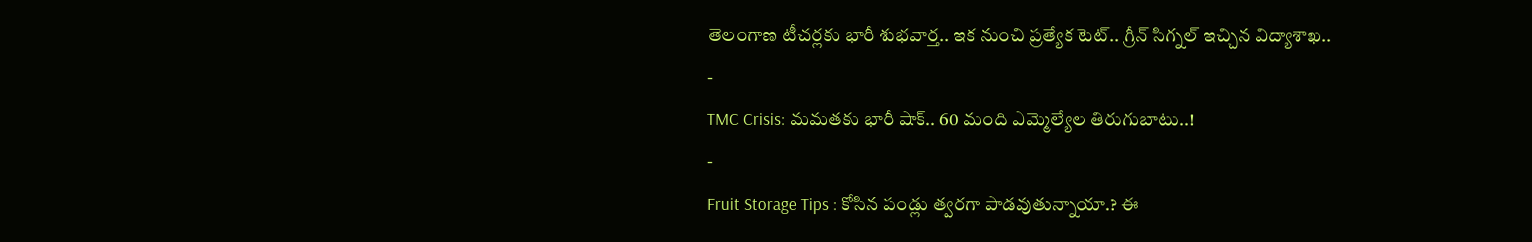తెలంగాణ టీచర్లకు భారీ శుభవార్త.. ఇక నుంచి ప్రత్యేక టెట్.. గ్రీన్ సిగ్నల్ ఇచ్చిన విద్యాశాఖ..
-
TMC Crisis: మమతకు భారీ షాక్.. 60 మంది ఎమ్మెల్యేల తిరుగుబాటు..!
-
Fruit Storage Tips : కోసిన పండ్లు త్వరగా పాడవుతున్నాయా.? ఈ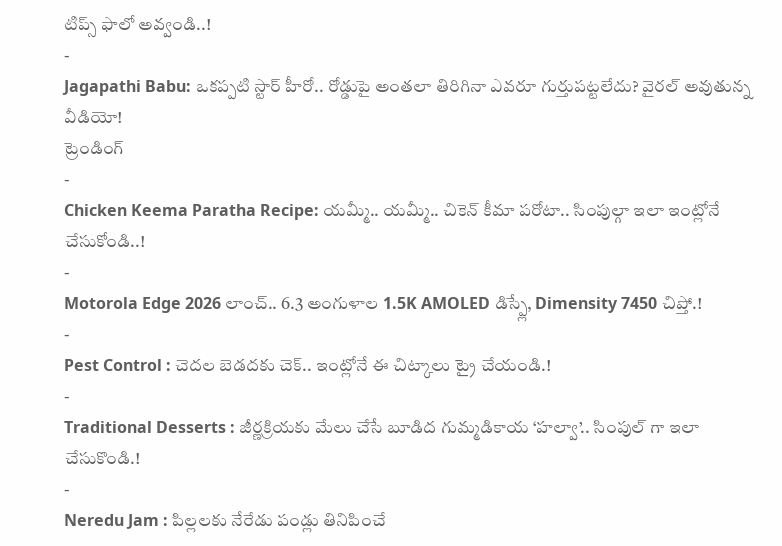టిప్స్ ఫాలో అవ్వండి..!
-
Jagapathi Babu: ఒకప్పటి స్టార్ హీరో.. రోడ్డుపై అంతలా తిరిగినా ఎవరూ గుర్తుపట్టలేదు? వైరల్ అవుతున్న వీడియో!
ట్రెండింగ్
-
Chicken Keema Paratha Recipe: యమ్మీ.. యమ్మీ.. చికెన్ కీమా పరోటా.. సింపుల్గా ఇలా ఇంట్లోనే చేసుకోండి..!
-
Motorola Edge 2026 లాంచ్.. 6.3 అంగుళాల 1.5K AMOLED డిస్ప్లే, Dimensity 7450 చిప్తో.!
-
Pest Control : చెదల బెడదకు చెక్.. ఇంట్లోనే ఈ చిట్కాలు ట్రై చేయండి.!
-
Traditional Desserts : జీర్ణక్రియకు మేలు చేసే బూడిద గుమ్మడికాయ ‘హల్వా’.. సింపుల్ గా ఇలా చేసుకొండి.!
-
Neredu Jam : పిల్లలకు నేరేడు పండ్లు తినిపించే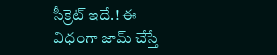సీక్రెట్ ఇదే.! ఈ విధంగా జామ్ చేస్తే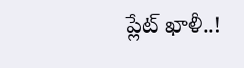ప్లేట్ ఖాళీ..!